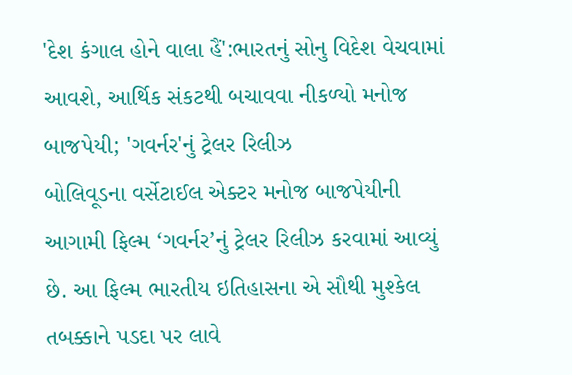'દેશ કંગાલ હોને વાલા હૈં':ભારતનું સોનુ વિદેશ વેચવામાં આવશે, આર્થિક સંકટથી બચાવવા નીકળ્યો મનોજ બાજપેયી; 'ગવર્નર'નું ટ્રેલર રિલીઝ
બોલિવૂડના વર્સેટાઈલ એક્ટર મનોજ બાજપેયીની આગામી ફિલ્મ ‘ગવર્નર’નું ટ્રેલર રિલીઝ કરવામાં આવ્યું છે. આ ફિલ્મ ભારતીય ઇતિહાસના એ સૌથી મુશ્કેલ તબક્કાને પડદા પર લાવે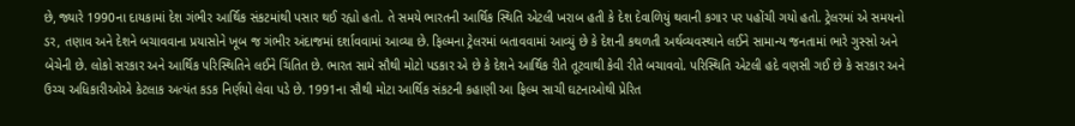છે, જ્યારે 1990ના દાયકામાં દેશ ગંભીર આર્થિક સંકટમાંથી પસાર થઈ રહ્યો હતો. તે સમયે ભારતની આર્થિક સ્થિતિ એટલી ખરાબ હતી કે દેશ દેવાળિયું થવાની કગાર પર પહોંચી ગયો હતો. ટ્રેલરમાં એ સમયનો ડર, તણાવ અને દેશને બચાવવાના પ્રયાસોને ખૂબ જ ગંભીર અંદાજમાં દર્શાવવામાં આવ્યા છે. ફિલ્મના ટ્રેલરમાં બતાવવામાં આવ્યું છે કે દેશની કથળતી અર્થવ્યવસ્થાને લઈને સામાન્ય જનતામાં ભારે ગુસ્સો અને બેચેની છે. લોકો સરકાર અને આર્થિક પરિસ્થિતિને લઈને ચિંતિત છે. ભારત સામે સૌથી મોટો પડકાર એ છે કે દેશને આર્થિક રીતે તૂટવાથી કેવી રીતે બચાવવો. પરિસ્થિતિ એટલી હદે વણસી ગઈ છે કે સરકાર અને ઉચ્ચ અધિકારીઓએ કેટલાક અત્યંત કડક નિર્ણયો લેવા પડે છે. 1991ના સૌથી મોટા આર્થિક સંકટની કહાણી આ ફિલ્મ સાચી ઘટનાઓથી પ્રેરિત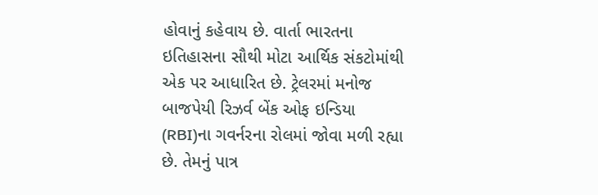હોવાનું કહેવાય છે. વાર્તા ભારતના ઇતિહાસના સૌથી મોટા આર્થિક સંકટોમાંથી એક પર આધારિત છે. ટ્રેલરમાં મનોજ બાજપેયી રિઝર્વ બેંક ઓફ ઇન્ડિયા (RBI)ના ગવર્નરના રોલમાં જોવા મળી રહ્યા છે. તેમનું પાત્ર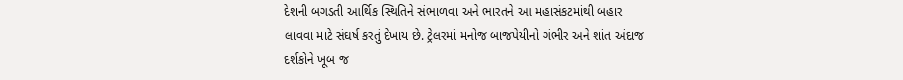દેશની બગડતી આર્થિક સ્થિતિને સંભાળવા અને ભારતને આ મહાસંકટમાંથી બહાર લાવવા માટે સંઘર્ષ કરતું દેખાય છે. ટ્રેલરમાં મનોજ બાજપેયીનો ગંભીર અને શાંત અંદાજ દર્શકોને ખૂબ જ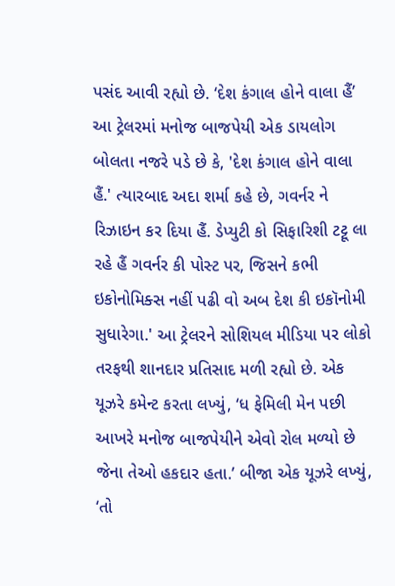પસંદ આવી રહ્યો છે. ‘દેશ કંગાલ હોને વાલા હૈં’ આ ટ્રેલરમાં મનોજ બાજપેયી એક ડાયલોગ બોલતા નજરે પડે છે કે, 'દેશ કંગાલ હોને વાલા હૈં.' ત્યારબાદ અદા શર્મા કહે છે, ગવર્નર ને રિઝાઇન કર દિયા હૈં. ડેપ્યુટી કો સિફારિશી ટટ્ટૂ લા રહે હૈં ગવર્નર કી પોસ્ટ પર, જિસને કભી ઇકોનોમિક્સ નહીં પઢી વો અબ દેશ કી ઇકૉનોમી સુધારેગા.' આ ટ્રેલરને સોશિયલ મીડિયા પર લોકો તરફથી શાનદાર પ્રતિસાદ મળી રહ્યો છે. એક યૂઝરે કમેન્ટ કરતા લખ્યું, ‘ધ ફેમિલી મેન પછી આખરે મનોજ બાજપેયીને એવો રોલ મળ્યો છે જેના તેઓ હકદાર હતા.’ બીજા એક યૂઝરે લખ્યું, ‘તો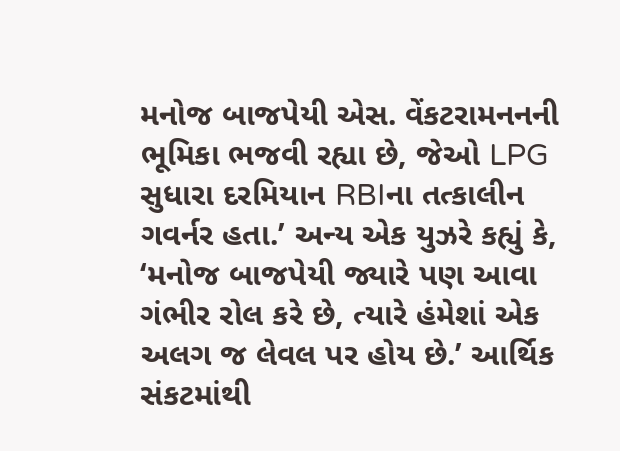મનોજ બાજપેયી એસ. વેંકટરામનનની ભૂમિકા ભજવી રહ્યા છે, જેઓ LPG સુધારા દરમિયાન RBIના તત્કાલીન ગવર્નર હતા.’ અન્ય એક યુઝરે કહ્યું કે, ‘મનોજ બાજપેયી જ્યારે પણ આવા ગંભીર રોલ કરે છે, ત્યારે હંમેશાં એક અલગ જ લેવલ પર હોય છે.’ આર્થિક સંકટમાંથી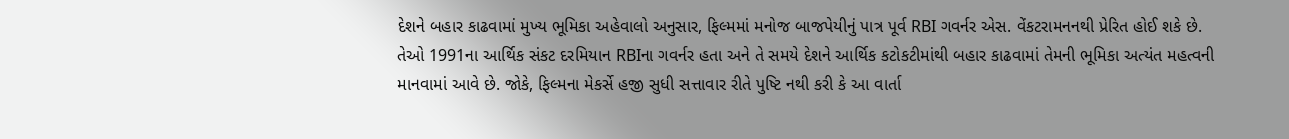દેશને બહાર કાઢવામાં મુખ્ય ભૂમિકા અહેવાલો અનુસાર, ફિલ્મમાં મનોજ બાજપેયીનું પાત્ર પૂર્વ RBI ગવર્નર એસ. વેંકટરામનનથી પ્રેરિત હોઈ શકે છે. તેઓ 1991ના આર્થિક સંકટ દરમિયાન RBIના ગવર્નર હતા અને તે સમયે દેશને આર્થિક કટોકટીમાંથી બહાર કાઢવામાં તેમની ભૂમિકા અત્યંત મહત્વની માનવામાં આવે છે. જોકે, ફિલ્મના મેકર્સે હજી સુધી સત્તાવાર રીતે પુષ્ટિ નથી કરી કે આ વાર્તા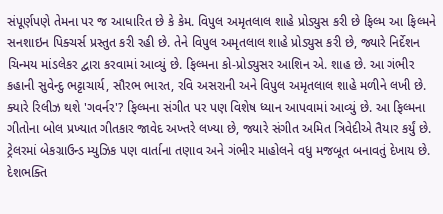સંપૂર્ણપણે તેમના પર જ આધારિત છે કે કેમ. વિપુલ અમૃતલાલ શાહે પ્રોડ્યુસ કરી છે ફિલ્મ આ ફિલ્મને સનશાઇન પિક્ચર્સ પ્રસ્તુત કરી રહી છે. તેને વિપુલ અમૃતલાલ શાહે પ્રોડ્યુસ કરી છે, જ્યારે નિર્દેશન ચિન્મય માંડલેકર દ્વારા કરવામાં આવ્યું છે. ફિલ્મના કો-પ્રોડ્યુસર આશિન એ. શાહ છે. આ ગંભીર કહાની સુવેન્દુ ભટ્ટાચાર્ય, સૌરભ ભારત, રવિ અસરાની અને વિપુલ અમૃતલાલ શાહે મળીને લખી છે. ક્યારે રિલીઝ થશે 'ગવર્નર'? ફિલ્મના સંગીત પર પણ વિશેષ ધ્યાન આપવામાં આવ્યું છે. આ ફિલ્મના ગીતોના બોલ પ્રખ્યાત ગીતકાર જાવેદ અખ્તરે લખ્યા છે, જ્યારે સંગીત અમિત ત્રિવેદીએ તૈયાર કર્યું છે. ટ્રેલરમાં બેકગ્રાઉન્ડ મ્યુઝિક પણ વાર્તાના તણાવ અને ગંભીર માહોલને વધુ મજબૂત બનાવતું દેખાય છે. દેશભક્તિ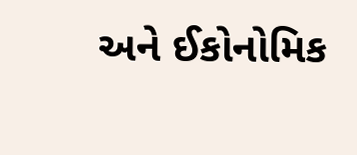અને ઈકોનોમિક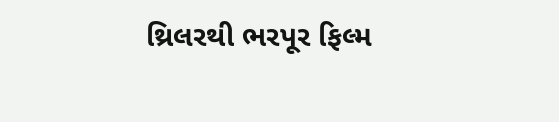થ્રિલરથી ભરપૂર ફિલ્મ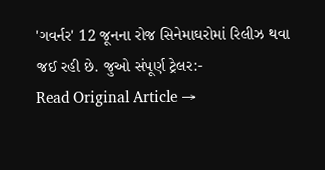'ગવર્નર' 12 જૂનના રોજ સિનેમાઘરોમાં રિલીઝ થવા જઈ રહી છે. જુઓ સંપૂર્ણ ટ્રેલર:-
Read Original Article →